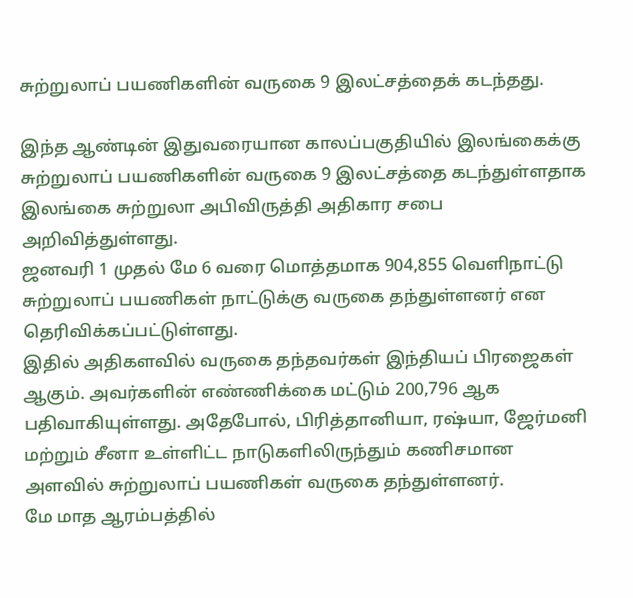சுற்றுலாப் பயணிகளின் வருகை 9 இலட்சத்தைக் கடந்தது.

இந்த ஆண்டின் இதுவரையான காலப்பகுதியில் இலங்கைக்கு சுற்றுலாப் பயணிகளின் வருகை 9 இலட்சத்தை கடந்துள்ளதாக இலங்கை சுற்றுலா அபிவிருத்தி அதிகார சபை அறிவித்துள்ளது.
ஜனவரி 1 முதல் மே 6 வரை மொத்தமாக 904,855 வெளிநாட்டு சுற்றுலாப் பயணிகள் நாட்டுக்கு வருகை தந்துள்ளனர் என தெரிவிக்கப்பட்டுள்ளது.
இதில் அதிகளவில் வருகை தந்தவர்கள் இந்தியப் பிரஜைகள் ஆகும். அவர்களின் எண்ணிக்கை மட்டும் 200,796 ஆக பதிவாகியுள்ளது. அதேபோல், பிரித்தானியா, ரஷ்யா, ஜேர்மனி மற்றும் சீனா உள்ளிட்ட நாடுகளிலிருந்தும் கணிசமான அளவில் சுற்றுலாப் பயணிகள் வருகை தந்துள்ளனர்.
மே மாத ஆரம்பத்தில்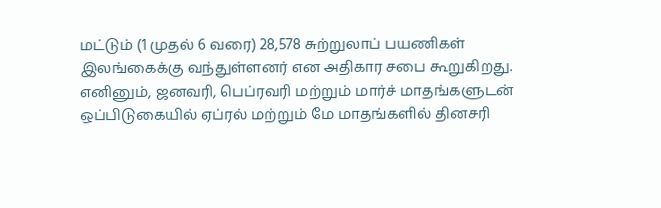மட்டும் (1 முதல் 6 வரை) 28,578 சுற்றுலாப் பயணிகள் இலங்கைக்கு வந்துள்ளனர் என அதிகார சபை கூறுகிறது.
எனினும், ஜனவரி, பெப்ரவரி மற்றும் மார்ச் மாதங்களுடன் ஒப்பிடுகையில் ஏப்ரல் மற்றும் மே மாதங்களில் தினசரி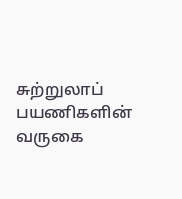சுற்றுலாப் பயணிகளின் வருகை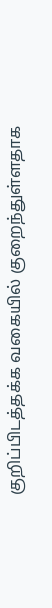குறிப்பிடத்தக்க வகையில் குறைந்துள்ளதாக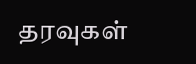தரவுகள்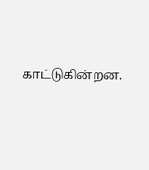காட்டுகின்றன.